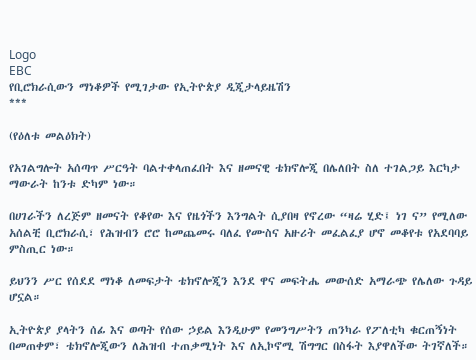Logo
EBC
የቢሮክራሲውን ማነቆዎች የሚገታው የኢትዮጵያ ዲጂታላይዜሽን
***

(የዕለቱ መልዕክት)

የአገልግሎት አሰጣጥ ሥርዓት ባልተቀላጠፈበት እና ዘመናዊ ቴክኖሎጂ በሌለበት ስለ ተገልጋይ እርካታ ማውራት ከንቱ ድካም ነው።

በሀገራችን ለረጅም ዘመናት የቆየው እና የዜጎችን እንግልት ሲያበዛ የኖረው “ዛሬ ሂድ፤ ነገ ና” የሚለው አሰልቺ ቢሮክራሲ፣ የሕዝብን ሮሮ ከመጨመሩ ባለፈ የሙስና አዙሪት መፈልፈያ ሆኖ መቆየቱ የአደባባይ ምስጢር ነው።

ይህንን ሥር የሰደደ ማነቆ ለመፍታት ቴክኖሎጂን እንደ ዋና መፍትሔ መውሰድ አማራጭ የሌለው ጉዳይ ሆኗል።

ኢትዮጵያ ያላትን ሰፊ እና ወጣት የሰው ኃይል እንዲሁም የመንግሥትን ጠንካራ የፖለቲካ ቁርጠኝነት በመጠቀም፣ ቴክኖሎጂውን ለሕዝብ ተጠቃሚነት እና ለኢኮኖሚ ሽግግር በስፋት እያዋለችው ትገኛለች።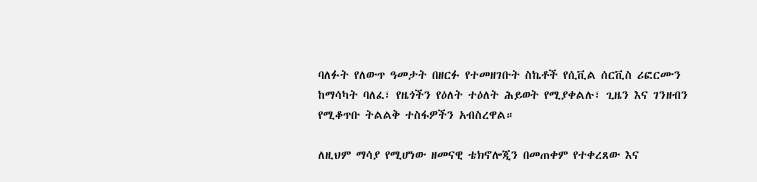ባለፉት የለውጥ ዓመታት በዘርፉ የተመዘገቡት ስኬቶች የሲቪል ሰርቪስ ሪፎርሙን ከማሳካት ባለፈ፣ የዜጎችን የዕለት ተዕለት ሕይወት የሚያቀልሉ፣ ጊዜን እና ገንዘብን የሚቆጥቡ ትልልቅ ተስፋዎችን አብስረዋል።

ለዚህም ማሳያ የሚሆነው ዘመናዊ ቴክኖሎጂን በመጠቀም የተቀረጸው እና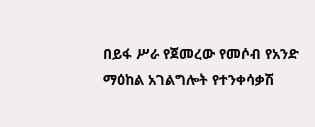በይፋ ሥራ የጀመረው የመሶብ የአንድ ማዕከል አገልግሎት የተንቀሳቃሽ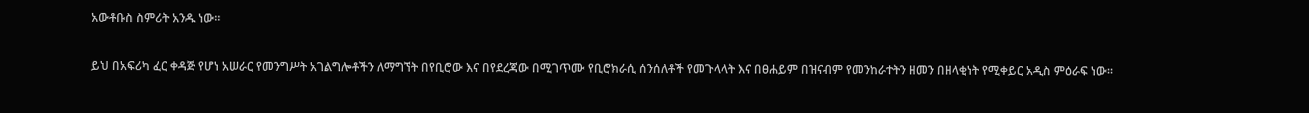አውቶቡስ ስምሪት አንዱ ነው።

ይህ በአፍሪካ ፈር ቀዳጅ የሆነ አሠራር የመንግሥት አገልግሎቶችን ለማግኘት በየቢሮው እና በየደረጃው በሚገጥሙ የቢሮክራሲ ሰንሰለቶች የመጉላላት እና በፀሐይም በዝናብም የመንከራተትን ዘመን በዘላቂነት የሚቀይር አዲስ ምዕራፍ ነው።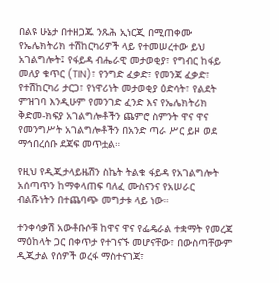በልዩ ሁኔታ በተዘጋጁ ንጹሕ ኢነርጂ በሚጠቀሙ የኤሌክትሪክ ተሽከርካሪዎች ላይ የተመሠረተው ይህ አገልግሎት፤ የፋይዳ ብሔራዊ መታወቂያ፣ የግብር ከፋይ መለያ ቁጥር (TIN)፣ የንግድ ፈቃድ፣ የመንጃ ፈቃድ፣ የተሽከርካሪ ታርጋ፣ የነዋሪነት መታወቂያ ዕድሳት፣ የልደት ምዝገባ እንዲሁም የመንገድ ፈንድ እና የኤሌክትሪክ ቅድመ-ክፍያ አገልግሎቶችን ጨምሮ ስምንት ዋና ዋና የመንግሥት አገልግሎቶችን በአንድ ጣራ ሥር ይዞ ወደ ማኅበረሰቡ ደጃፍ መጥቷል።

የዚህ የዲጂታላይዜሽን ስኬት ትልቁ ፋይዳ የአገልግሎት አሰጣጥን ከማቀላጠፍ ባለፈ ሙስናንና የአሠራር ብልሹነትን በተጨባጭ መግታቱ ላይ ነው።

ተንቀሳቃሽ አውቶቡሶቹ ከዋና ዋና የፌዴራል ተቋማት የመረጃ ማዕከላት ጋር በቀጥታ የተገናኙ መሆናቸው፣ በውስጣቸውም ዲጂታል የሰዎች ወረፋ ማስተናገጃ፣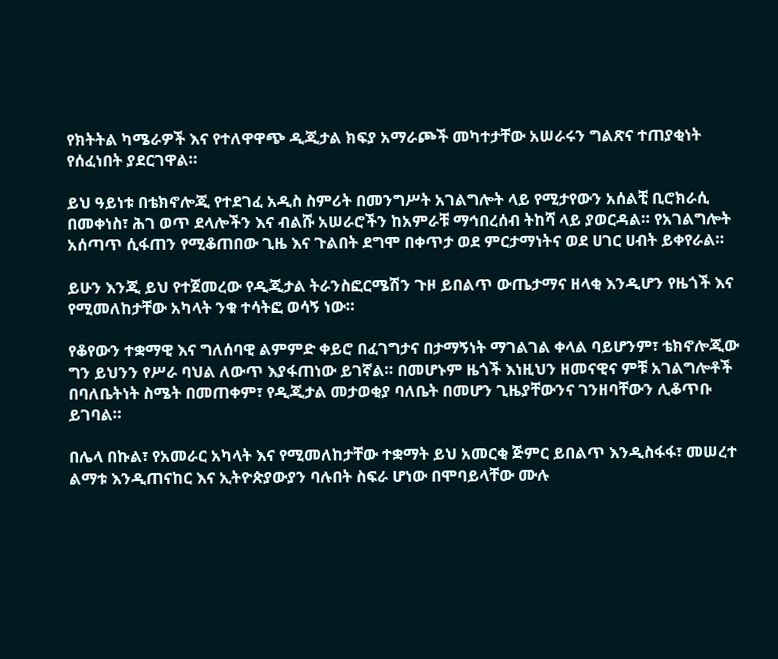የክትትል ካሜራዎች እና የተለዋዋጭ ዲጂታል ክፍያ አማራጮች መካተታቸው አሠራሩን ግልጽና ተጠያቂነት የሰፈነበት ያደርገዋል።

ይህ ዓይነቱ በቴክኖሎጂ የተደገፈ አዲስ ስምሪት በመንግሥት አገልግሎት ላይ የሚታየውን አሰልቺ ቢሮክራሲ በመቀነስ፣ ሕገ ወጥ ደላሎችን እና ብልሹ አሠራሮችን ከአምራቹ ማኅበረሰብ ትከሻ ላይ ያወርዳል። የአገልግሎት አሰጣጥ ሲፋጠን የሚቆጠበው ጊዜ እና ጉልበት ደግሞ በቀጥታ ወደ ምርታማነትና ወደ ሀገር ሀብት ይቀየራል።

ይሁን እንጂ ይህ የተጀመረው የዲጂታል ትራንስፎርሜሽን ጉዞ ይበልጥ ውጤታማና ዘላቂ እንዲሆን የዜጎች እና የሚመለከታቸው አካላት ንቁ ተሳትፎ ወሳኝ ነው።

የቆየውን ተቋማዊ እና ግለሰባዊ ልምምድ ቀይሮ በፈገግታና በታማኝነት ማገልገል ቀላል ባይሆንም፣ ቴክኖሎጂው ግን ይህንን የሥራ ባህል ለውጥ እያፋጠነው ይገኛል። በመሆኑም ዜጎች እነዚህን ዘመናዊና ምቹ አገልግሎቶች በባለቤትነት ስሜት በመጠቀም፣ የዲጂታል መታወቂያ ባለቤት በመሆን ጊዜያቸውንና ገንዘባቸውን ሊቆጥቡ ይገባል።

በሌላ በኩል፣ የአመራር አካላት እና የሚመለከታቸው ተቋማት ይህ አመርቂ ጅምር ይበልጥ እንዲስፋፋ፣ መሠረተ ልማቱ እንዲጠናከር እና ኢትዮጵያውያን ባሉበት ስፍራ ሆነው በሞባይላቸው ሙሉ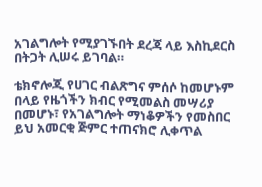አገልግሎት የሚያገኙበት ደረጃ ላይ እስኪደርስ በትጋት ሊሠሩ ይገባል።

ቴክኖሎጂ የሀገር ብልጽግና ምሰሶ ከመሆኑም በላይ የዜጎችን ክብር የሚመልስ መሣሪያ በመሆኑ፣ የአገልግሎት ማነቆዎችን የመስበር ይህ አመርቂ ጅምር ተጠናክሮ ሊቀጥል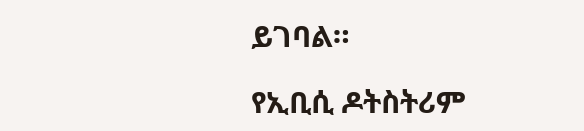ይገባል።

የኢቢሲ ዶትስትሪም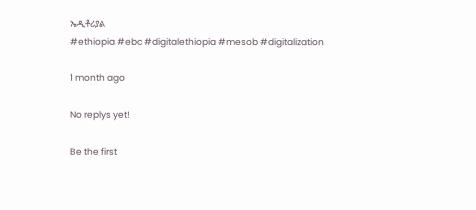ኤዲቶሪያል
#ethiopia #ebc #digitalethiopia #mesob #digitalization

1 month ago

No replys yet!

Be the first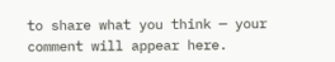to share what you think — your comment will appear here.